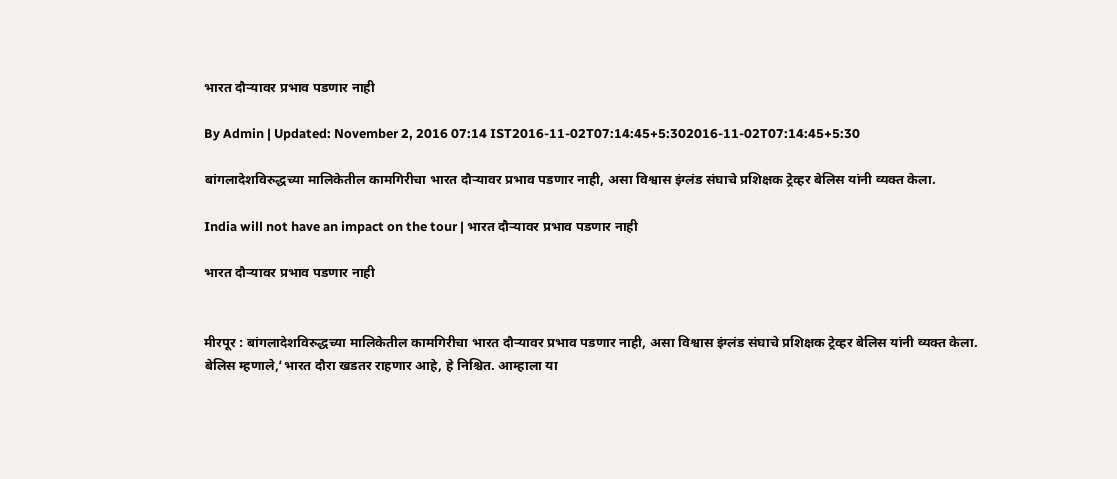भारत दौऱ्यावर प्रभाव पडणार नाही

By Admin | Updated: November 2, 2016 07:14 IST2016-11-02T07:14:45+5:302016-11-02T07:14:45+5:30

बांगलादेशविरुद्धच्या मालिकेतील कामगिरीचा भारत दौऱ्यावर प्रभाव पडणार नाही, असा विश्वास इंग्लंड संघाचे प्रशिक्षक ट्रेव्हर बेलिस यांनी व्यक्त केला.

India will not have an impact on the tour | भारत दौऱ्यावर प्रभाव पडणार नाही

भारत दौऱ्यावर प्रभाव पडणार नाही


मीरपूर : बांगलादेशविरुद्धच्या मालिकेतील कामगिरीचा भारत दौऱ्यावर प्रभाव पडणार नाही, असा विश्वास इंग्लंड संघाचे प्रशिक्षक ट्रेव्हर बेलिस यांनी व्यक्त केला.
बेलिस म्हणाले,‘भारत दौरा खडतर राहणार आहे, हे निश्चित. आम्हाला या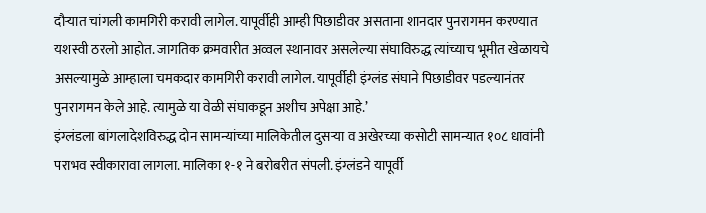दौऱ्यात चांगली कामगिरी करावी लागेल. यापूर्वीही आम्ही पिछाडीवर असताना शानदार पुनरागमन करण्यात यशस्वी ठरलो आहोत. जागतिक क्रमवारीत अव्वल स्थानावर असलेल्या संघाविरुद्ध त्यांच्याच भूमीत खेळायचे असल्यामुळे आम्हाला चमकदार कामगिरी करावी लागेल. यापूर्वीही इंग्लंड संघाने पिछाडीवर पडल्यानंतर पुनरागमन केले आहे. त्यामुळे या वेळी संघाकडून अशीच अपेक्षा आहे.’
इंग्लंडला बांगलादेशविरुद्ध दोन सामन्यांच्या मालिकेतील दुसऱ्या व अखेरच्या कसोटी सामन्यात १०८ धावांनी पराभव स्वीकारावा लागला. मालिका १-१ ने बरोबरीत संपली. इंग्लंडने यापूर्वी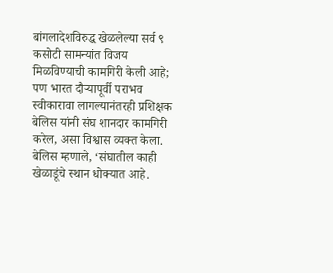बांगलादेशविरुद्ध खेळलेल्या सर्व ९ कसोटी सामन्यांत विजय मिळविण्याची कामगिरी केली आहे; पण भारत दौऱ्यापूर्वी पराभव स्वीकारावा लागल्यानंतरही प्रशिक्षक बेलिस यांनी संघ शानदार कामगिरी करेल, असा विश्वास व्यक्त केला.
बेलिस म्हणाले, ‘संघातील काही खेळाडूंचे स्थान धोक्यात आहे.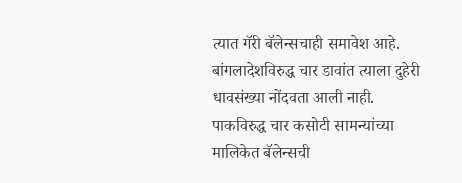त्यात गॅरी बॅलेन्सचाही समावेश आहे. बांगलादेशविरुद्ध चार डावांत त्याला दुहेरी धावसंख्या नोंदवता आली नाही. पाकविरुद्ध चार कसोटी सामन्यांच्या मालिकेत बॅलेन्सची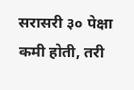सरासरी ३० पेक्षा कमी होती, तरी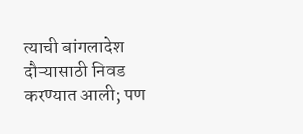त्याची बांगलादेश दौऱ्यासाठी निवड करण्यात आली; पण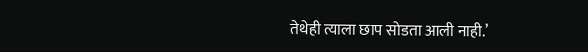तेथेही त्याला छाप सोडता आली नाही.’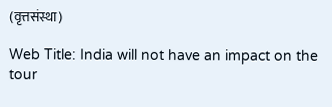(वृत्तसंस्था)

Web Title: India will not have an impact on the tour